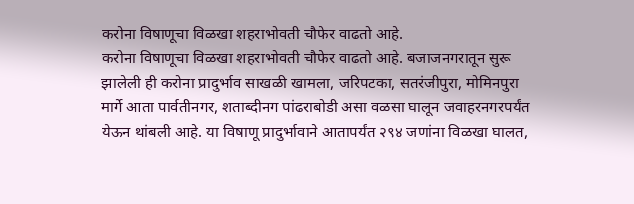करोना विषाणूचा विळखा शहराभोवती चौफेर वाढतो आहे.
करोना विषाणूचा विळखा शहराभोवती चौफेर वाढतो आहे. बजाजनगरातून सुरू झालेली ही करोना प्रादुर्भाव साखळी खामला, जरिपटका, सतरंजीपुरा, मोमिनपुरा मार्गे आता पार्वतीनगर, शताब्दीनग पांढराबोडी असा वळसा घालून जवाहरनगरपर्यंत येऊन थांबली आहे. या विषाणू प्रादुर्भावाने आतापर्यंत २९४ जणांना विळखा घालत,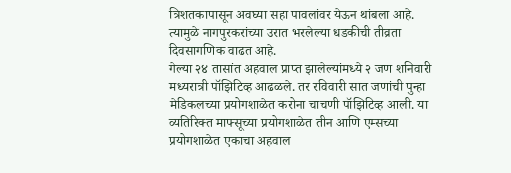त्रिशतकापासून अवघ्या सहा पावलांवर येऊन थांबला आहे. त्यामुळे नागपुरकरांच्या उरात भरलेल्या धडकीची तीव्रता दिवसागणिक वाढत आहे.
गेल्या २४ तासांत अहवाल प्राप्त झालेल्यांमध्ये २ जण शनिवारी मध्यरात्री पॉझिटिव्ह आढळले. तर रविवारी सात जणांची पुन्हा मेडिकलच्या प्रयोगशाळेत करोना चाचणी पॉझिटिव्ह आली. या व्यतिरिक्त माफ्सूच्या प्रयोगशाळेत तीन आणि एम्सच्या प्रयोगशाळेत एकाचा अहवाल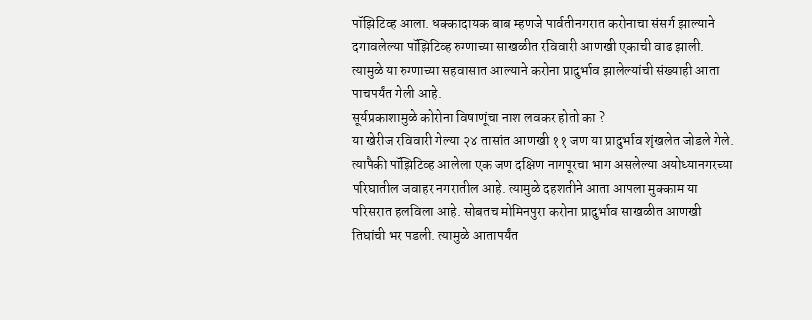पॉझिटिव्ह आला. धक्कादायक बाब म्हणजे पार्वतीनगरात करोनाचा संसर्ग झाल्याने दगावलेल्या पॉझिटिव्ह रुग्णाच्या साखळीत रविवारी आणखी एकाची वाढ झाली. त्यामुळे या रुग्णाच्या सहवासात आल्याने करोना प्रादुर्भाव झालेल्यांची संख्याही आता पाचपर्यंत गेली आहे.
सूर्यप्रकाशामुळे कोरोना विषाणूंचा नाश लवकर होतो का ?
या खेरीज रविवारी गेल्या २४ तासांत आणखी ११ जण या प्रादुर्भाव शृंखलेत जोडले गेले. त्यापैकी पॉझिटिव्ह आलेला एक जण दक्षिण नागपूरचा भाग असलेल्या अयोध्यानगरच्या परिघातील जवाहर नगरातील आहे. त्यामुळे दहशतीने आता आपला मुक्काम या परिसरात हलविला आहे. सोबतच मोमिनपुरा करोना प्रादुर्भाव साखळीत आणखी तिघांची भर पडली. त्यामुळे आतापर्यंत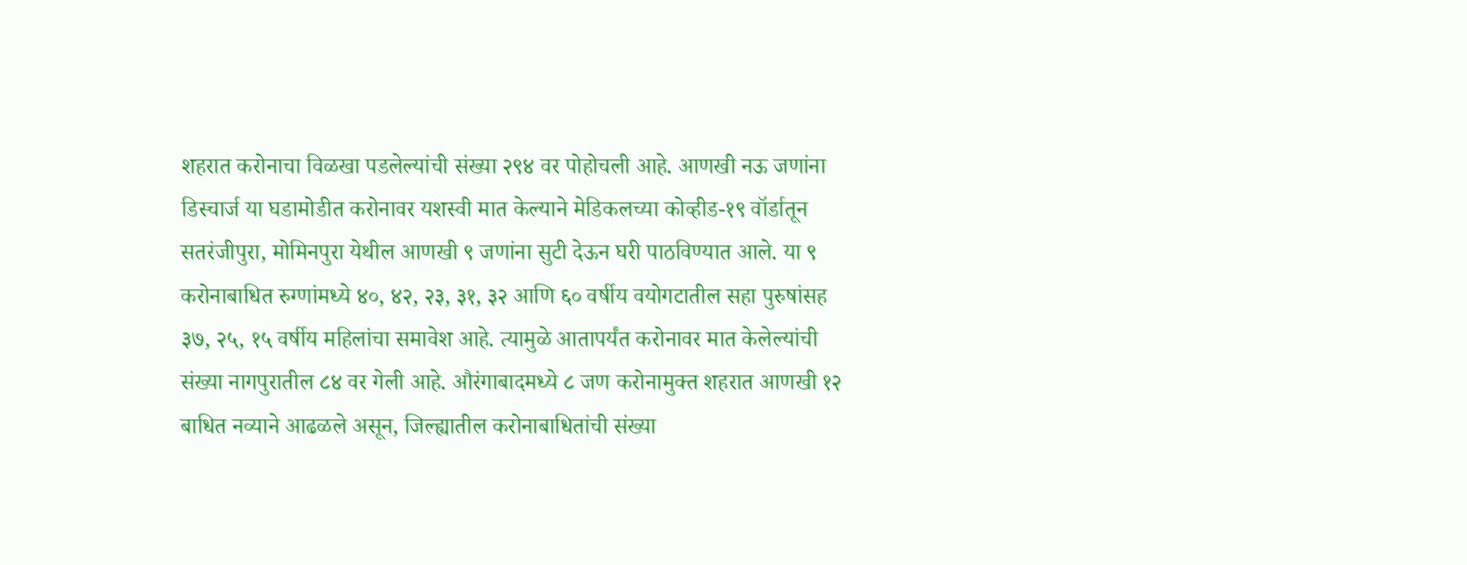शहरात करोनाचा विळखा पडलेल्यांची संख्या २९४ वर पोहोचली आहे. आणखी नऊ जणांना डिस्चार्ज या घडामोडीत करोनावर यशस्वी मात केल्याने मेडिकलच्या कोव्हीड-१९ वॉर्डातून सतरंजीपुरा, मोमिनपुरा येथील आणखी ९ जणांना सुटी देऊन घरी पाठविण्यात आले. या ९ करोनाबाधित रुग्णांमध्ये ४०, ४२, २३, ३१, ३२ आणि ६० वर्षीय वयोगटातील सहा पुरुषांसह ३७, २५, १५ वर्षीय महिलांचा समावेश आहे. त्यामुळे आतापर्यंत करोनावर मात केलेल्यांची संख्या नागपुरातील ८४ वर गेली आहे. औरंगाबादमध्ये ८ जण करोनामुक्त शहरात आणखी १२ बाधित नव्याने आढळले असून, जिल्ह्यातील करोनाबाधितांची संख्या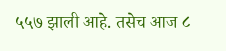५५७ झाली आहे. तसेच आज ८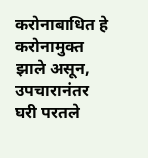करोनाबाधित हे करोनामुक्त झाले असून, उपचारानंतर घरी परतले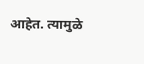आहेत. त्यामुळे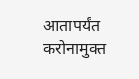आतापर्यंत करोनामुक्त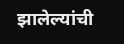झालेल्यांची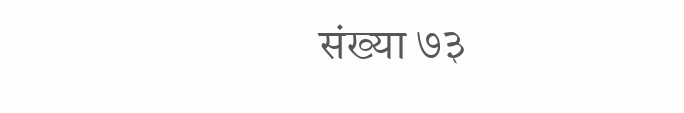संख्या ७३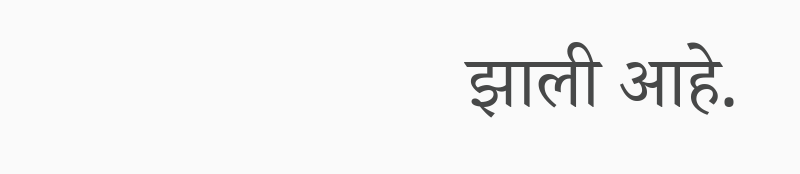झाली आहे.